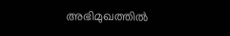അഭിമുഖത്തിൽ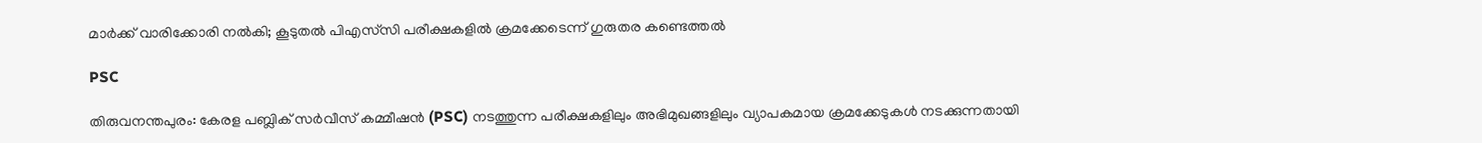മാർക്ക് വാരിക്കോരി നൽകി; കൂടുതൽ പിഎസ്‌സി പരീക്ഷകളിൽ ക്രമക്കേടെന്ന് ഗുരുതര കണ്ടെത്തൽ

PSC

തിരുവനന്തപുരം: കേരള പബ്ലിക് സർവീസ് കമ്മീഷൻ (PSC) നടത്തുന്ന പരീക്ഷകളിലും അഭിമുഖങ്ങളിലും വ്യാപകമായ ക്രമക്കേടുകൾ നടക്കുന്നതായി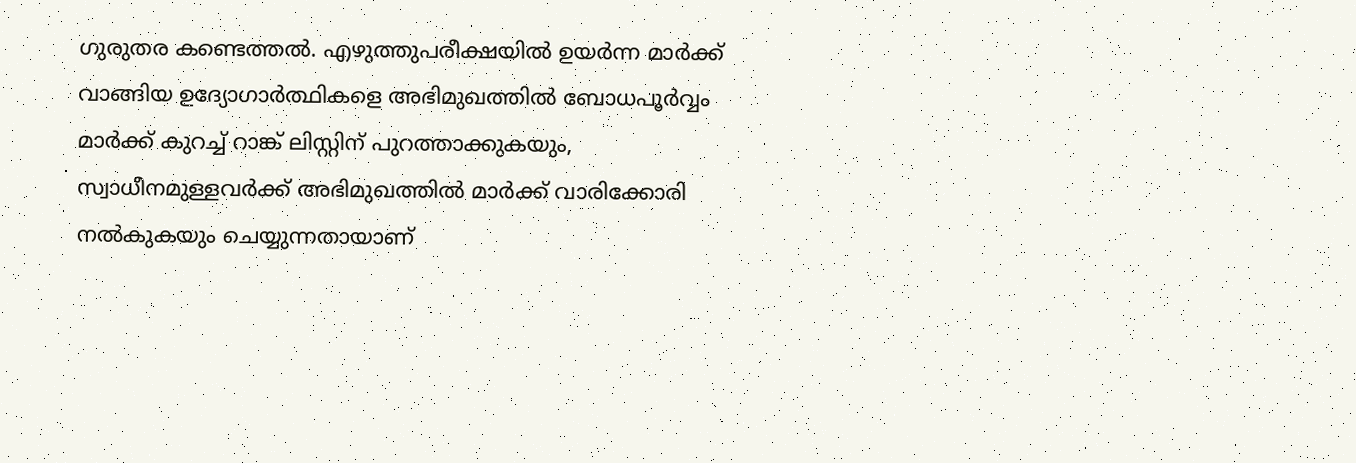ഗുരുതര കണ്ടെത്തൽ. എഴുത്തുപരീക്ഷയിൽ ഉയർന്ന മാർക്ക് വാങ്ങിയ ഉദ്യോഗാർത്ഥികളെ അഭിമുഖത്തിൽ ബോധപൂർവ്വം മാർക്ക് കുറച്ച് റാങ്ക് ലിസ്റ്റിന് പുറത്താക്കുകയും, സ്വാധീനമുള്ളവർക്ക് അഭിമുഖത്തിൽ മാർക്ക് വാരിക്കോരി നൽകുകയും ചെയ്യുന്നതായാണ്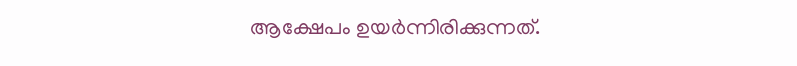ആക്ഷേപം ഉയർന്നിരിക്കുന്നത്.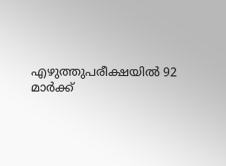എഴുത്തുപരീക്ഷയിൽ 92 മാർക്ക്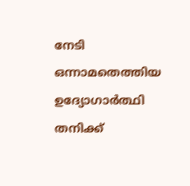നേടി ഒന്നാമതെത്തിയ ഉദ്യോഗാർത്ഥി തനിക്ക്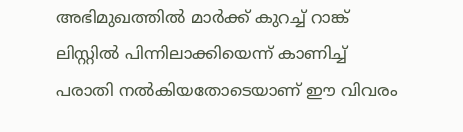അഭിമുഖത്തിൽ മാർക്ക് കുറച്ച് റാങ്ക് ലിസ്റ്റിൽ പിന്നിലാക്കിയെന്ന് കാണിച്ച് പരാതി നൽകിയതോടെയാണ് ഈ വിവരം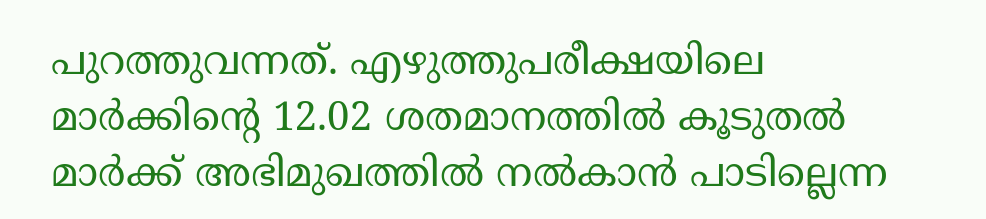പുറത്തുവന്നത്. എഴുത്തുപരീക്ഷയിലെ മാർക്കിന്റെ 12.02 ശതമാനത്തിൽ കൂടുതൽ മാർക്ക് അഭിമുഖത്തിൽ നൽകാൻ പാടില്ലെന്ന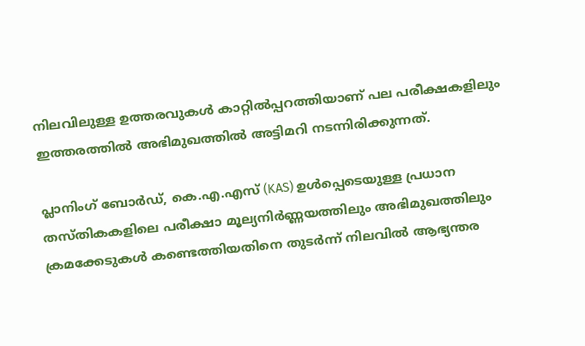നിലവിലുള്ള ഉത്തരവുകൾ കാറ്റിൽപ്പറത്തിയാണ് പല പരീക്ഷകളിലും ഇത്തരത്തിൽ അഭിമുഖത്തിൽ അട്ടിമറി നടന്നിരിക്കുന്നത്.

പ്ലാനിംഗ് ബോർഡ്, കെ.എ.എസ് (KAS) ഉൾപ്പെടെയുള്ള പ്രധാന തസ്തികകളിലെ പരീക്ഷാ മൂല്യനിർണ്ണയത്തിലും അഭിമുഖത്തിലും ക്രമക്കേടുകൾ കണ്ടെത്തിയതിനെ തുടർന്ന് നിലവിൽ ആഭ്യന്തര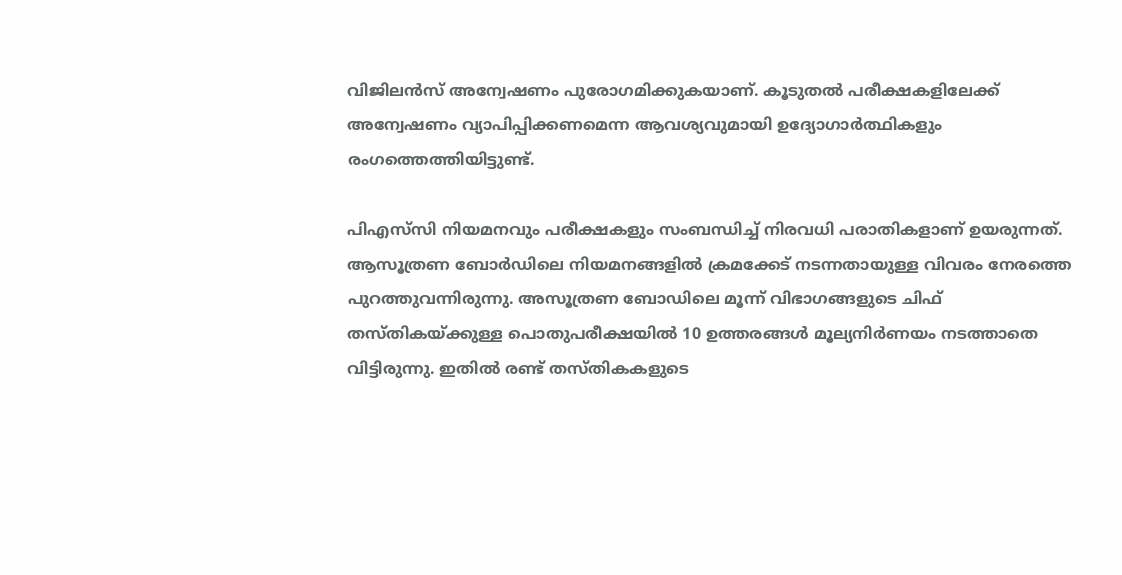വിജിലൻസ് അന്വേഷണം പുരോഗമിക്കുകയാണ്. കൂടുതൽ പരീക്ഷകളിലേക്ക് അന്വേഷണം വ്യാപിപ്പിക്കണമെന്ന ആവശ്യവുമായി ഉദ്യോഗാർത്ഥികളും രംഗത്തെത്തിയിട്ടുണ്ട്.

പിഎസ്‌സി നിയമനവും പരീക്ഷകളും സംബന്ധിച്ച് നിരവധി പരാതികളാണ് ഉയരുന്നത്. ആസൂത്രണ ബോര്‍ഡിലെ നിയമനങ്ങളില്‍ ക്രമക്കേട് നടന്നതായുള്ള വിവരം നേരത്തെ പുറത്തുവന്നിരുന്നു. അസൂത്രണ ബോഡിലെ മൂന്ന് വിഭാഗങ്ങളുടെ ചിഫ് തസ്തികയ്ക്കുള്ള പൊതുപരീക്ഷയില്‍ 10 ഉത്തരങ്ങള്‍ മൂല്യനിര്‍ണയം നടത്താതെ വിട്ടിരുന്നു. ഇതില്‍ രണ്ട് തസ്തികകളുടെ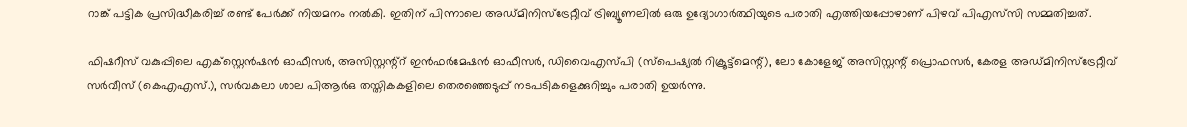റാങ്ക് പട്ടിക പ്രസിദ്ധീകരിച്ച് രണ്ട് പേര്‍ക്ക് നിയമനം നല്‍കി. ഇതിന് പിന്നാലെ അഡ്മിനിസ്ട്രേറ്റീവ് ട്രിബ്യൂണലില്‍ ഒരു ഉദ്യോഗാര്‍ത്ഥിയുടെ പരാതി എത്തിയപ്പോഴാണ് പിഴവ് പിഎസ്‌സി സമ്മതിച്ചത്.

ഫിഷറീസ് വകുപ്പിലെ എക്സ്റ്റെന്‍ഷന്‍ ഓഫീസര്‍, അസിസ്റ്റന്റ്റ് ഇന്‍ഫര്‍മേഷന്‍ ഓഫീസര്‍, ഡിവൈഎസ്പി (സ്പെഷ്യല്‍ റിക്രൂട്ട്മെന്റ്), ലോ കോളേജ് അസിസ്റ്റന്റ് പ്രൊഫസര്‍, കേരള അഡ്മിനിസ്ട്രേറ്റീവ് സര്‍വീസ് (കെഎഎസ്.), സര്‍വകലാ ശാല പിആര്‍ഒ തസ്തികകളിലെ തെരഞ്ഞെടുപ്പ് നടപടികളെക്കുറിച്ചും പരാതി ഉയര്‍ന്നു.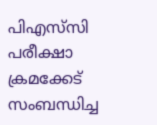പിഎസ്‌സി പരീക്ഷാ ക്രമക്കേട് സംബന്ധിച്ച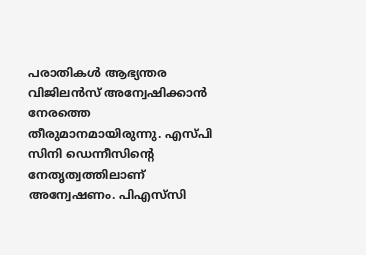പരാതികള്‍ ആഭ്യന്തര വിജിലന്‍സ് അന്വേഷിക്കാന്‍ നേരത്തെ തീരുമാനമായിരുന്നു. എസ്പി സിനി ഡെന്നീസിന്റെ നേതൃത്വത്തിലാണ് അന്വേഷണം. പിഎസ്‌സി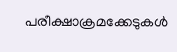പരീക്ഷാക്രമക്കേടുകള്‍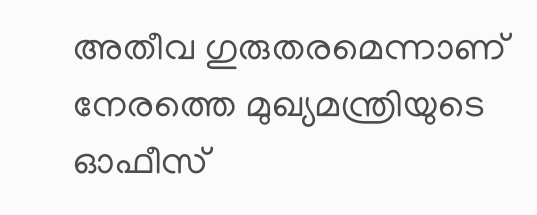അതീവ ഗുരുതരമെന്നാണ് നേരത്തെ മുഖ്യമന്ത്രിയുടെ ഓഫീസ്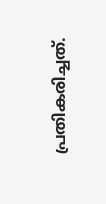പ്രതികരിച്ചത്.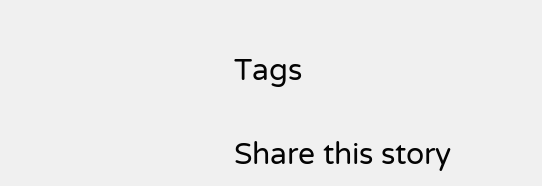Tags

Share this story